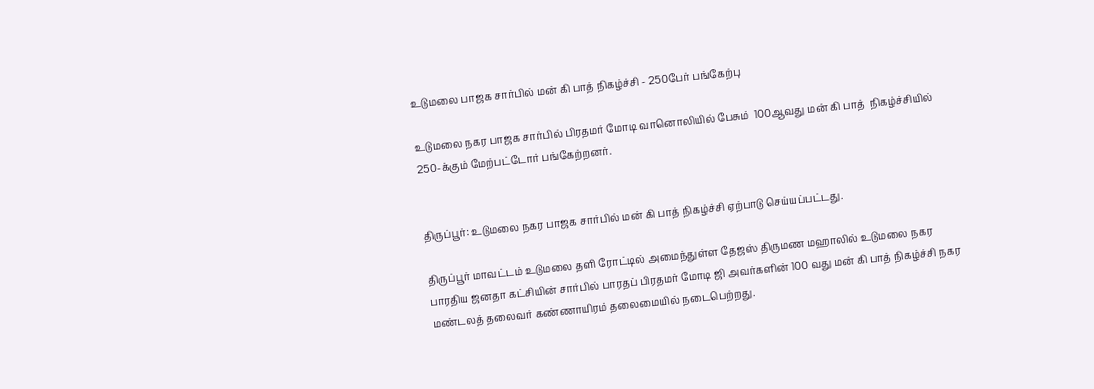உடுமலை பாஜக சார்பில் மன் கி பாத் நிகழ்ச்சி - 250பேர் பங்கேற்பு

உடுமலை நகர பாஜக சார்பில் பிரதமர் மோடி வானொலியில் பேசும்  100ஆவது மன் கி பாத்  நிகழ்ச்சியில் 250-க்கும் மேற்பட்டோர் பங்கேற்றனர்.


திருப்பூர்: உடுமலை நகர பாஜக சார்பில் மன் கி பாத் நிகழ்ச்சி ஏற்பாடு செய்யப்பட்டது.

திருப்பூர் மாவட்டம் உடுமலை தளி ரோட்டில் அமைந்துள்ள தேஜஸ் திருமண மஹாலில் உடுமலை நகர பாரதிய ஜனதா கட்சியின் சார்பில் பாரதப் பிரதமர் மோடி ஜி அவர்களின் 100 வது மன் கி பாத் நிகழ்ச்சி நகர மண்டலத் தலைவர் கண்ணாயிரம் தலைமையில் நடைபெற்றது.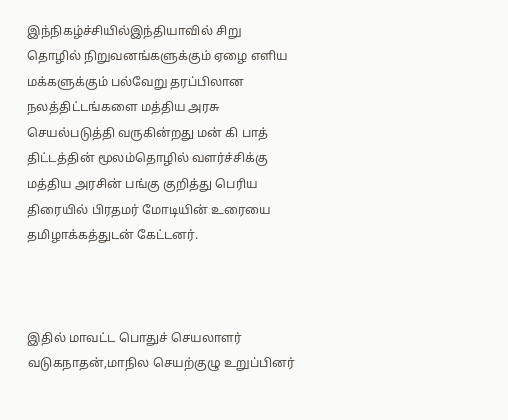இந்நிகழ்ச்சியில்இந்தியாவில் சிறு தொழில் நிறுவனங்களுக்கும் ஏழை எளிய மக்களுக்கும் பல்வேறு தரப்பிலான நலத்திட்டங்களை மத்திய அரசு செயல்படுத்தி வருகின்றது மன் கி பாத் திட்டத்தின் மூலம்தொழில் வளர்ச்சிக்கு மத்திய அரசின் பங்கு குறித்து பெரிய திரையில் பிரதமர் மோடியின் உரையை தமிழாக்கத்துடன் கேட்டனர்.



இதில் மாவட்ட பொதுச் செயலாளர் வடுகநாதன்,மாநில செயற்குழு உறுப்பினர்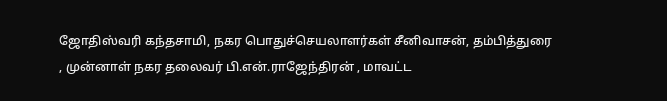ஜோதிஸ்வரி கந்தசாமி, நகர பொதுச்செயலாளர்கள் சீனிவாசன், தம்பித்துரை , முன்னாள் நகர தலைவர் பி.என்.ராஜேந்திரன் , மாவட்ட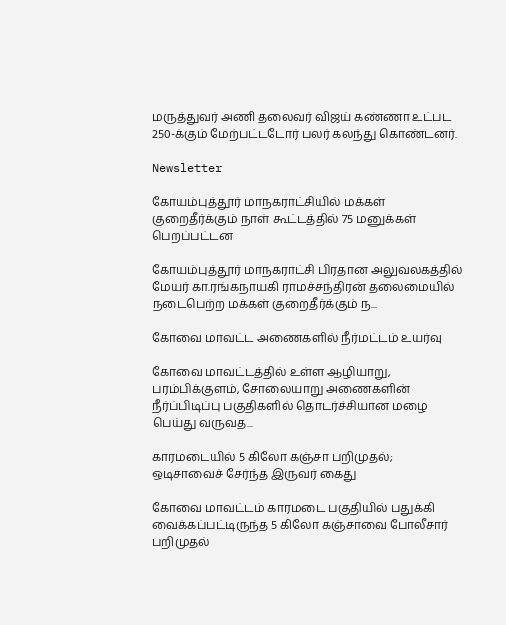மருத்துவர் அணி தலைவர் விஜய் கண்ணா உட்பட 250-க்கும் மேற்பட்டடோர் பலர் கலந்து கொண்டனர்.

Newsletter

கோயம்புத்தூர் மாநகராட்சியில் மக்கள் குறைதீர்க்கும் நாள் கூட்டத்தில் 75 மனுக்கள் பெறப்பட்டன

கோயம்புத்தூர் மாநகராட்சி பிரதான அலுவலகத்தில் மேயர் கா.ரங்கநாயகி ராமச்சந்திரன் தலைமையில் நடைபெற்ற மக்கள் குறைதீர்க்கும் ந...

கோவை மாவட்ட அணைகளில் நீர்மட்டம் உயர்வு

கோவை மாவட்டத்தில் உள்ள ஆழியாறு, பரம்பிக்குளம், சோலையாறு அணைகளின் நீர்ப்பிடிப்பு பகுதிகளில் தொடர்ச்சியான மழை பெய்து வருவத...

காரமடையில் 5 கிலோ கஞ்சா பறிமுதல்; ஒடிசாவைச் சேர்ந்த இருவர் கைது

கோவை மாவட்டம் காரமடை பகுதியில் பதுக்கி வைக்கப்பட்டிருந்த 5 கிலோ கஞ்சாவை போலீசார் பறிமுதல்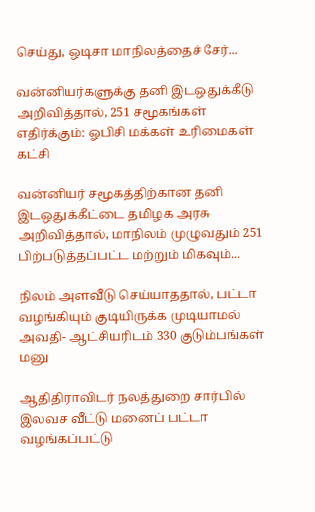செய்து, ஒடிசா மாநிலத்தைச் சேர்...

வன்னியர்களுக்கு தனி இடஒதுக்கீடு அறிவித்தால், 251 சமூகங்கள் எதிர்க்கும்: ஓபிசி மக்கள் உரிமைகள் கட்சி

வன்னியர் சமூகத்திற்கான தனி இடஒதுக்கீட்டை தமிழக அரசு அறிவித்தால், மாநிலம் முழுவதும் 251 பிற்படுத்தப்பட்ட மற்றும் மிகவும்...

நிலம் அளவீடு செய்யாததால், பட்டா வழங்கியும் குடியிருக்க முடியாமல் அவதி- ஆட்சியரிடம் 330 குடும்பங்கள் மனு

ஆதிதிராவிடர் நலத்துறை சார்பில் இலவச வீட்டு மனைப் பட்டா வழங்கப்பட்டு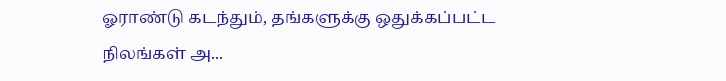ஓராண்டு கடந்தும், தங்களுக்கு ஒதுக்கப்பட்ட நிலங்கள் அ...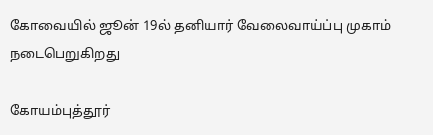கோவையில் ஜூன் 19ல் தனியார் வேலைவாய்ப்பு முகாம் நடைபெறுகிறது

கோயம்புத்தூர்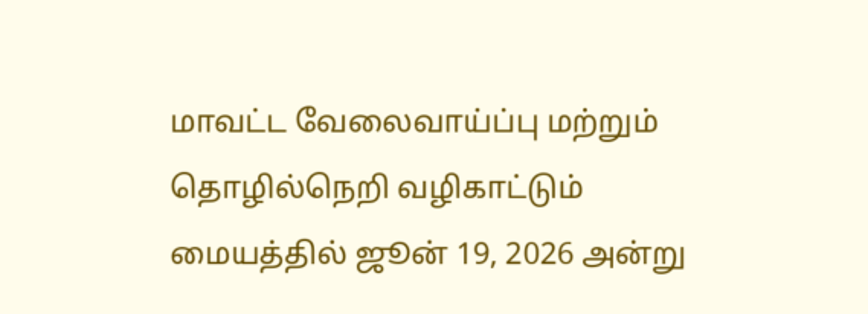மாவட்ட வேலைவாய்ப்பு மற்றும் தொழில்நெறி வழிகாட்டும் மையத்தில் ஜூன் 19, 2026 அன்று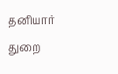தனியார் துறை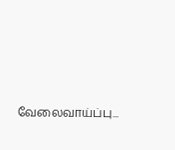வேலைவாய்ப்பு...